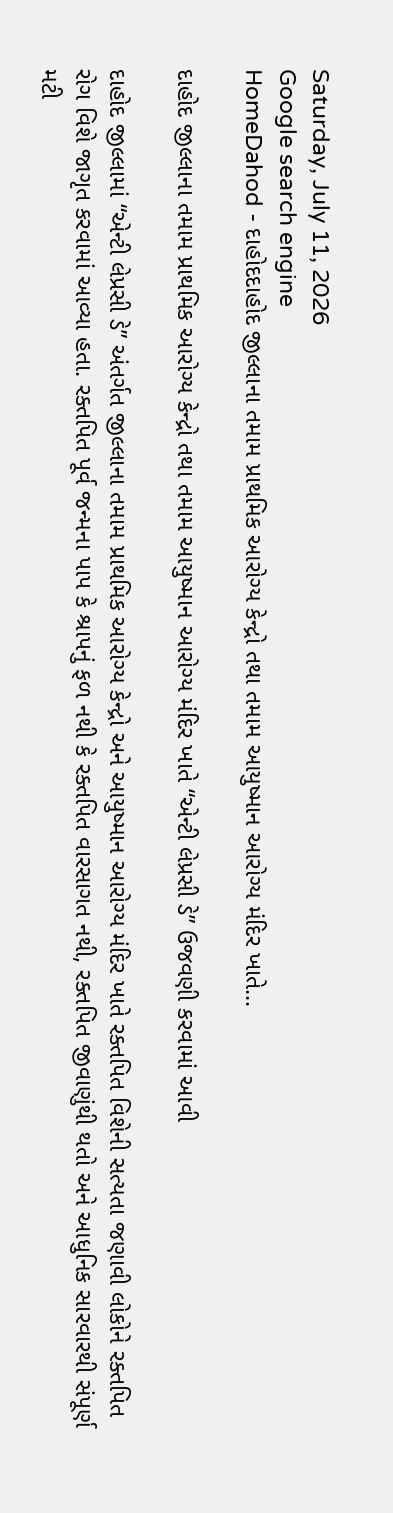Saturday, July 11, 2026
Google search engine
HomeDahod - દાહોદદાહોદ જીલ્લાના તમામ પ્રાથમિક આરોગ્ય કેન્દ્રો તથા તમામ આયુષ્માન આરોગ્ય મંદિર ખાતે...

દાહોદ જીલ્લાના તમામ પ્રાથમિક આરોગ્ય કેન્દ્રો તથા તમામ આયુષ્માન આરોગ્ય મંદિર ખાતે “એન્ટી લેપ્રસી ડે” ઉજવણી કરવામાં આવી

દાહોદ જીલ્લામાં “એન્ટી લેપ્રસી ડે” અંતર્ગત જીલ્લાના તમામ પ્રાથમિક આરોગ્ય કેન્દ્રો અને આયુષ્માન આરોગ્ય મંદિર ખાતે રક્તપિત વિશેની સત્યતા જણાવી લોકોને રક્તપિત રોગ વિશે જાગૃત કરવામાં આવ્યા હતા. રક્તપિત પૂર્વ જન્મના પાપ કે શ્રાપનું ફળ નથી કે રક્તપિત વારસાગત નથી, રક્તપિત જીવાણુંથી થતો અને આધુનિક સારવારથી સંપૂર્ણ મટી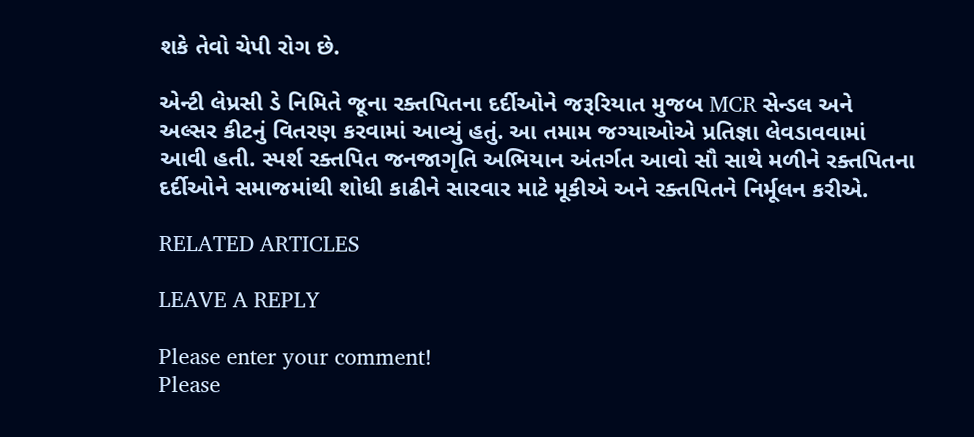શકે તેવો ચેપી રોગ છે.

એન્ટી લેપ્રસી ડે નિમિતે જૂના રક્તપિતના દર્દીઓને જરૂરિયાત મુજબ MCR સેન્ડલ અને અલ્સર કીટનું વિતરણ કરવામાં આવ્યું હતું. આ તમામ જગ્યાઓએ પ્રતિજ્ઞા લેવડાવવામાં આવી હતી. સ્પર્શ રક્તપિત જનજાગૃતિ અભિયાન અંતર્ગત આવો સૌ સાથે મળીને રક્તપિતના દર્દીઓને સમાજમાંથી શોધી કાઢીને સારવાર માટે મૂકીએ અને રક્તપિતને નિર્મૂલન કરીએ.

RELATED ARTICLES

LEAVE A REPLY

Please enter your comment!
Please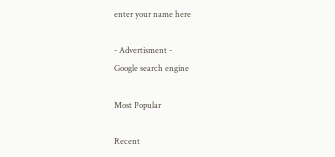enter your name here

- Advertisment -
Google search engine

Most Popular

Recent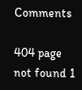Comments

404 page not found 1